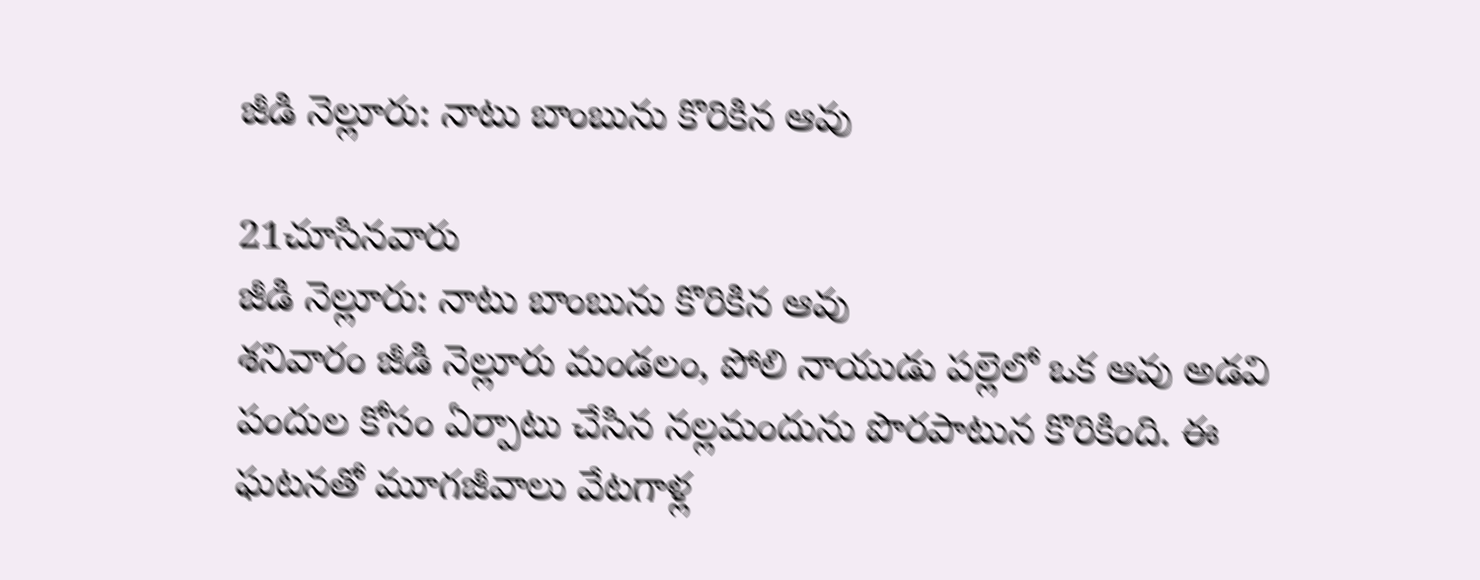జీడి నెల్లూరు: నాటు బాంబును కొరికిన ఆవు

21చూసినవారు
జీడి నెల్లూరు: నాటు బాంబును కొరికిన ఆవు
శనివారం జీడి నెల్లూరు మండలం, పోలి నాయుడు పల్లెలో ఒక ఆవు అడవి పందుల కోసం ఏర్పాటు చేసిన నల్లమందును పొరపాటున కొరికింది. ఈ ఘటనతో మూగజీవాలు వేటగాళ్ల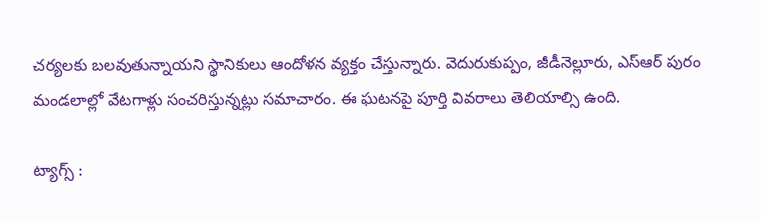చర్యలకు బలవుతున్నాయని స్థానికులు ఆందోళన వ్యక్తం చేస్తున్నారు. వెదురుకుప్పం, జీడీనెల్లూరు, ఎస్ఆర్ పురం మండలాల్లో వేటగాళ్లు సంచరిస్తున్నట్లు సమాచారం. ఈ ఘటనపై పూర్తి వివరాలు తెలియాల్సి ఉంది.

ట్యాగ్స్ :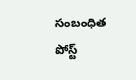సంబంధిత పోస్ట్